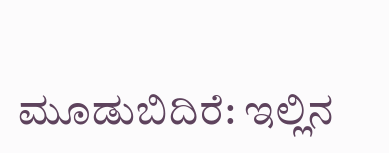ಮೂಡುಬಿದಿರೆ: ಇಲ್ಲಿನ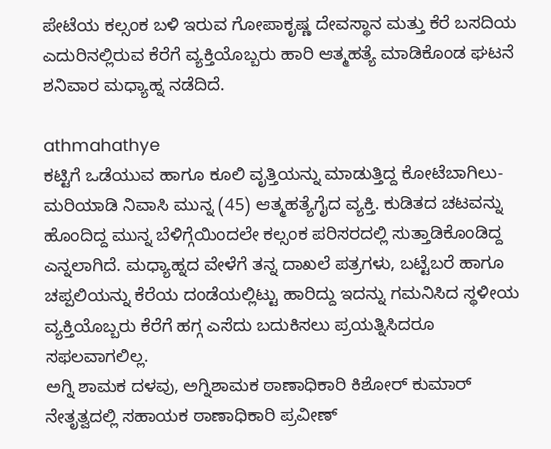ಪೇಟೆಯ ಕಲ್ಸಂಕ ಬಳಿ ಇರುವ ಗೋಪಾಕೃಷ್ಣ ದೇವಸ್ಥಾನ ಮತ್ತು ಕೆರೆ ಬಸದಿಯ ಎದುರಿನಲ್ಲಿರುವ ಕೆರೆಗೆ ವ್ಯಕ್ತಿಯೊಬ್ಬರು ಹಾರಿ ಆತ್ಮಹತ್ಯೆ ಮಾಡಿಕೊಂಡ ಘಟನೆ ಶನಿವಾರ ಮಧ್ಯಾಹ್ನ ನಡೆದಿದೆ.

athmahathye
ಕಟ್ಟಿಗೆ ಒಡೆಯುವ ಹಾಗೂ ಕೂಲಿ ವೃತ್ತಿಯನ್ನು ಮಾಡುತ್ತಿದ್ದ ಕೋಟೆಬಾಗಿಲು-ಮರಿಯಾಡಿ ನಿವಾಸಿ ಮುನ್ನ (45) ಆತ್ಮಹತ್ಯೆಗೈದ ವ್ಯಕ್ತಿ. ಕುಡಿತದ ಚಟವನ್ನು ಹೊಂದಿದ್ದ ಮುನ್ನ ಬೆಳಿಗ್ಗೆಯಿಂದಲೇ ಕಲ್ಸಂಕ ಪರಿಸರದಲ್ಲಿ ಸುತ್ತಾಡಿಕೊಂಡಿದ್ದ ಎನ್ನಲಾಗಿದೆ. ಮಧ್ಯಾಹ್ನದ ವೇಳೆಗೆ ತನ್ನ ದಾಖಲೆ ಪತ್ರಗಳು, ಬಟ್ಟೆಬರೆ ಹಾಗೂ ಚಪ್ಪಲಿಯನ್ನು ಕೆರೆಯ ದಂಡೆಯಲ್ಲಿಟ್ಟು ಹಾರಿದ್ದು ಇದನ್ನು ಗಮನಿಸಿದ ಸ್ಥಳೀಯ ವ್ಯಕ್ತಿಯೊಬ್ಬರು ಕೆರೆಗೆ ಹಗ್ಗ ಎಸೆದು ಬದುಕಿಸಲು ಪ್ರಯತ್ನಿಸಿದರೂ ಸಫಲವಾಗಲಿಲ್ಲ.
ಅಗ್ನಿ ಶಾಮಕ ದಳವು, ಅಗ್ನಿಶಾಮಕ ಠಾಣಾಧಿಕಾರಿ ಕಿಶೋರ್ ಕುಮಾರ್ ನೇತೃತ್ವದಲ್ಲಿ ಸಹಾಯಕ ಠಾಣಾಧಿಕಾರಿ ಪ್ರವೀಣ್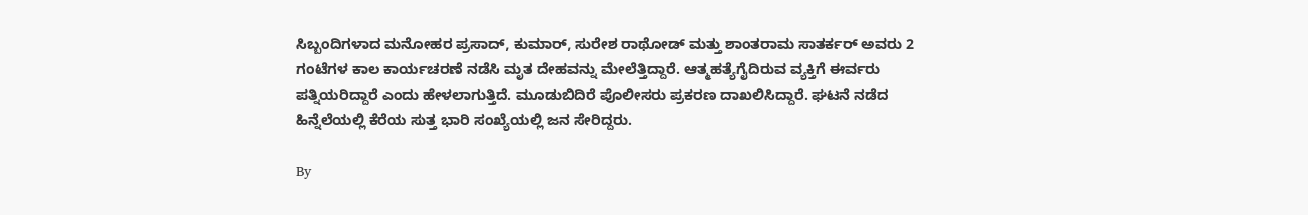ಸಿಬ್ಬಂದಿಗಳಾದ ಮನೋಹರ ಪ್ರಸಾದ್, ಕುಮಾರ್, ಸುರೇಶ ರಾಥೋಡ್ ಮತ್ತು ಶಾಂತರಾಮ ಸಾತರ್ಕರ್ ಅವರು 2 ಗಂಟೆಗಳ ಕಾಲ ಕಾರ್ಯಚರಣೆ ನಡೆಸಿ ಮೃತ ದೇಹವನ್ನು ಮೇಲೆತ್ತಿದ್ದಾರೆ. ಆತ್ಮಹತ್ಯೆಗೈದಿರುವ ವ್ಯಕ್ತಿಗೆ ಈರ್ವರು ಪತ್ನಿಯರಿದ್ದಾರೆ ಎಂದು ಹೇಳಲಾಗುತ್ತಿದೆ. ಮೂಡುಬಿದಿರೆ ಪೊಲೀಸರು ಪ್ರಕರಣ ದಾಖಲಿಸಿದ್ದಾರೆ. ಘಟನೆ ನಡೆದ ಹಿನ್ನೆಲೆಯಲ್ಲಿ ಕೆರೆಯ ಸುತ್ತ ಭಾರಿ ಸಂಖ್ಯೆಯಲ್ಲಿ ಜನ ಸೇರಿದ್ದರು.

By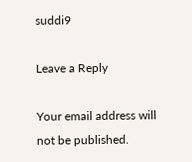suddi9

Leave a Reply

Your email address will not be published.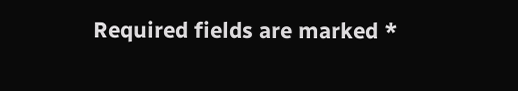Required fields are marked *